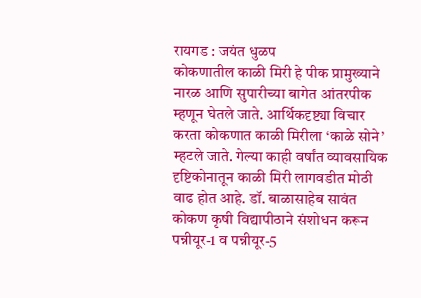रायगड : जयंत धुळप
कोकणातील काळी मिरी हे पीक प्रामुख्याने नारळ आणि सुपारीच्या बागेत आंतरपीक म्हणून घेतले जाते. आर्थिकदृष्ट्या विचार करता कोकणात काळी मिरीला ‘काळे सोने’ म्हटले जाते. गेल्या काही वर्षांत व्यावसायिक दृष्टिकोनातून काळी मिरी लागवडीत मोठी वाढ होत आहे. डॉ. बाळासाहेब सावंत कोकण कृषी विद्यापीठाने संशोधन करून पन्नीयूर-1 व पन्नीयूर-5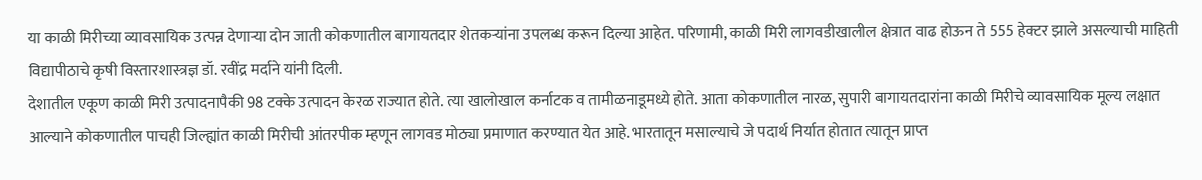या काळी मिरीच्या व्यावसायिक उत्पन्न देणाऱ्या दोन जाती कोकणातील बागायतदार शेतकऱ्यांना उपलब्ध करून दिल्या आहेत. परिणामी, काळी मिरी लागवडीखालील क्षेत्रात वाढ होऊन ते 555 हेक्टर झाले असल्याची माहिती विद्यापीठाचे कृषी विस्तारशास्त्रज्ञ डॉ. रवींद्र मर्दाने यांनी दिली.
देशातील एकूण काळी मिरी उत्पादनापैकी 98 टक्के उत्पादन केरळ राज्यात होते. त्या खालोखाल कर्नाटक व तामीळनाडूमध्ये होते. आता कोकणातील नारळ, सुपारी बागायतदारांना काळी मिरीचे व्यावसायिक मूल्य लक्षात आल्याने कोकणातील पाचही जिल्ह्यांत काळी मिरीची आंतरपीक म्हणून लागवड मोठ्या प्रमाणात करण्यात येत आहे. भारतातून मसाल्याचे जे पदार्थ निर्यात होतात त्यातून प्राप्त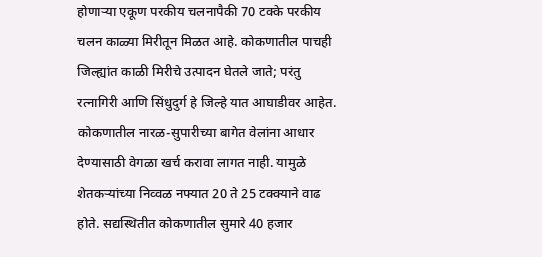होणाऱ्या एकूण परकीय चलनापैकी 70 टक्के परकीय चलन काळ्या मिरीतून मिळत आहे. कोकणातील पाचही जिल्ह्यांत काळी मिरीचे उत्पादन घेतले जाते; परंतु रत्नागिरी आणि सिंधुदुर्ग हे जिल्हे यात आघाडीवर आहेत.
कोकणातील नारळ-सुपारीच्या बागेत वेलांना आधार देण्यासाठी वेगळा खर्च करावा लागत नाही. यामुळे शेतकऱ्यांच्या निव्वळ नफ्यात 20 ते 25 टक्क्याने वाढ होते. सद्यस्थितीत कोकणातील सुमारे 40 हजार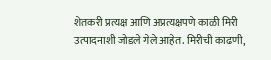शेतकरी प्रत्यक्ष आणि अप्रत्यक्षपणे काळी मिरी उत्पादनाशी जोडले गेले आहेत. मिरीची काढणी,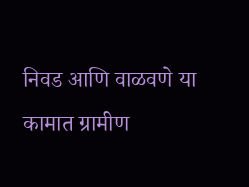निवड आणि वाळवणे या कामात ग्रामीण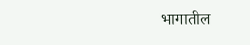भागातील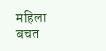महिला बचत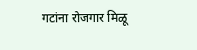गटांना रोजगार मिळू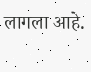लागला आहे.